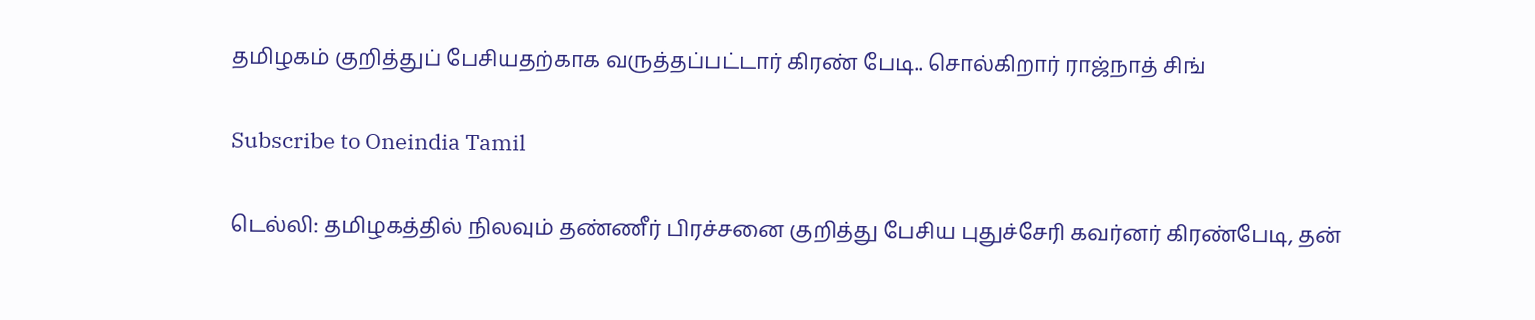தமிழகம் குறித்துப் பேசியதற்காக வருத்தப்பட்டார் கிரண் பேடி.. சொல்கிறார் ராஜ்நாத் சிங்

Subscribe to Oneindia Tamil

டெல்லி: தமிழகத்தில் நிலவும் தண்ணீர் பிரச்சனை குறித்து பேசிய புதுச்சேரி கவர்னர் கிரண்பேடி, தன்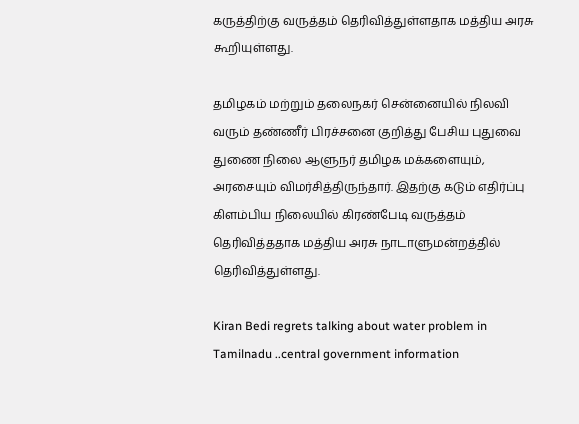கருத்திற்கு வருத்தம் தெரிவித்துள்ளதாக மத்திய அரசு கூறியுள்ளது.

தமிழகம் மற்றும் தலைநகர் சென்னையில் நிலவி வரும் தண்ணீர் பிரச்சனை குறித்து பேசிய புதுவை துணை நிலை ஆளுநர் தமிழக மக்களையும், அரசையும் விமர்சித்திருந்தார். இதற்கு கடும் எதிர்ப்பு கிளம்பிய நிலையில் கிரண்பேடி வருத்தம் தெரிவித்ததாக மத்திய அரசு நாடாளுமன்றத்தில் தெரிவித்துள்ளது.

Kiran Bedi regrets talking about water problem in Tamilnadu ..central government information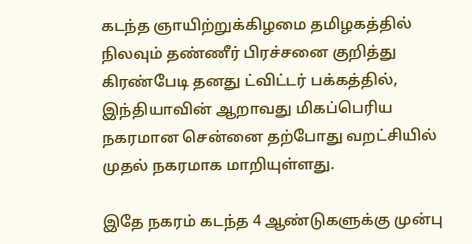கடந்த ஞாயிற்றுக்கிழமை தமிழகத்தில் நிலவும் தண்ணீர் பிரச்சனை குறித்து கிரண்பேடி தனது ட்விட்டர் பக்கத்தில், இந்தியாவின் ஆறாவது மிகப்பெரிய நகரமான சென்னை தற்போது வறட்சியில் முதல் நகரமாக மாறியுள்ளது.

இதே நகரம் கடந்த 4 ஆண்டுகளுக்கு முன்பு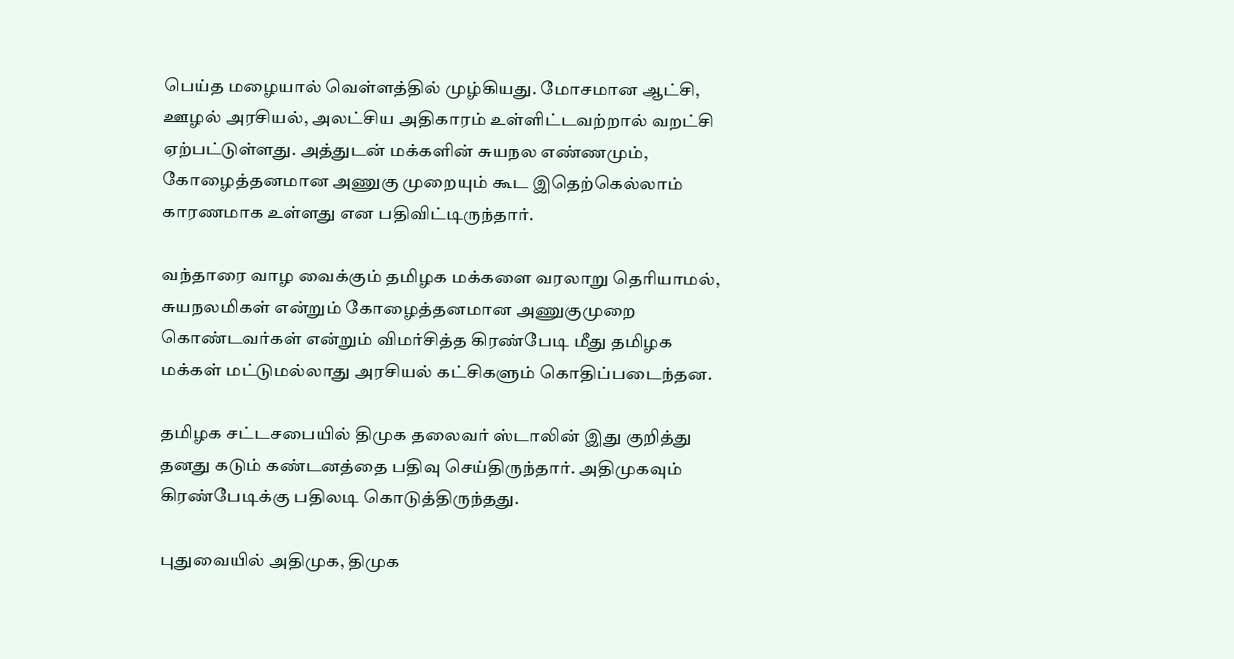பெய்த மழையால் வெள்ளத்தில் முழ்கியது. மோசமான ஆட்சி, ஊழல் அரசியல், அலட்சிய அதிகாரம் உள்ளிட்டவற்றால் வறட்சி ஏற்பட்டுள்ளது. அத்துடன் மக்களின் சுயநல எண்ணமும், கோழைத்தனமான அணுகு முறையும் கூட இதெற்கெல்லாம் காரணமாக உள்ளது என பதிவிட்டிருந்தார்.

வந்தாரை வாழ வைக்கும் தமிழக மக்களை வரலாறு தெரியாமல், சுயநலமிகள் என்றும் கோழைத்தனமான அணுகுமுறை கொண்டவர்கள் என்றும் விமர்சித்த கிரண்பேடி மீது தமிழக மக்கள் மட்டுமல்லாது அரசியல் கட்சிகளும் கொதிப்படைந்தன.

தமிழக சட்டசபையில் திமுக தலைவர் ஸ்டாலின் இது குறித்து தனது கடும் கண்டனத்தை பதிவு செய்திருந்தார். அதிமுகவும் கிரண்பேடிக்கு பதிலடி கொடுத்திருந்தது.

புதுவையில் அதிமுக, திமுக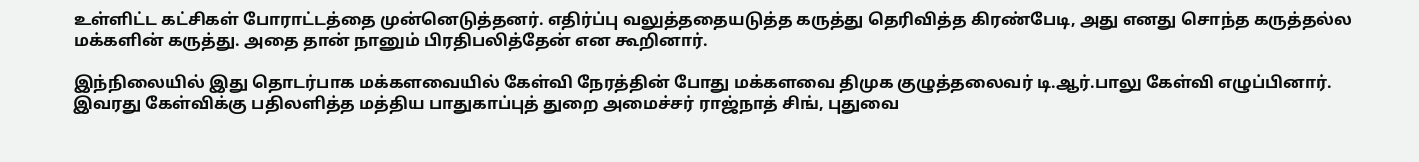உள்ளிட்ட கட்சிகள் போராட்டத்தை முன்னெடுத்தனர். எதிர்ப்பு வலுத்ததையடுத்த கருத்து தெரிவித்த கிரண்பேடி, அது எனது சொந்த கருத்தல்ல மக்களின் கருத்து. அதை தான் நானும் பிரதிபலித்தேன் என கூறினார்.

இந்நிலையில் இது தொடர்பாக மக்களவையில் கேள்வி நேரத்தின் போது மக்களவை திமுக குழுத்தலைவர் டி.ஆர்.பாலு கேள்வி எழுப்பினார். இவரது கேள்விக்கு பதிலளித்த மத்திய பாதுகாப்புத் துறை அமைச்சர் ராஜ்நாத் சிங், புதுவை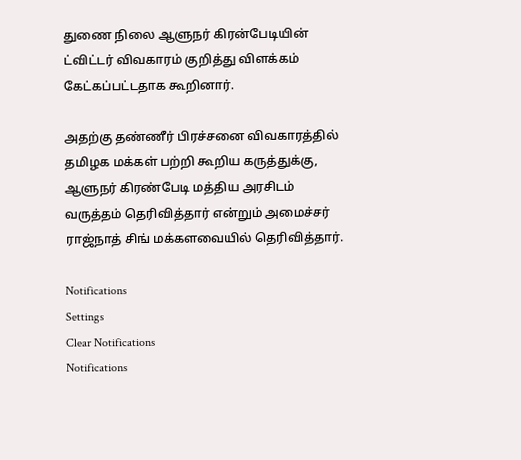துணை நிலை ஆளுநர் கிரன்பேடியின் ட்விட்டர் விவகாரம் குறித்து விளக்கம் கேட்கப்பட்டதாக கூறினார்.

அதற்கு தண்ணீர் பிரச்சனை விவகாரத்தில் தமிழக மக்கள் பற்றி கூறிய கருத்துக்கு, ஆளுநர் கிரண்பேடி மத்திய அரசிடம் வருத்தம் தெரிவித்தார் என்றும் அமைச்சர் ராஜ்நாத் சிங் மக்களவையில் தெரிவித்தார்.

Notifications
Settings
Clear Notifications
Notifications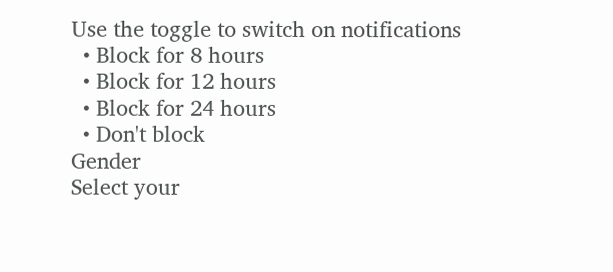Use the toggle to switch on notifications
  • Block for 8 hours
  • Block for 12 hours
  • Block for 24 hours
  • Don't block
Gender
Select your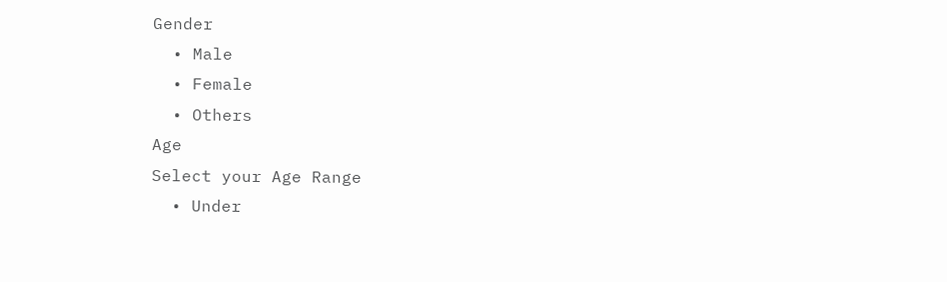Gender
  • Male
  • Female
  • Others
Age
Select your Age Range
  • Under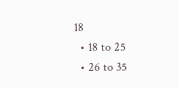18
  • 18 to 25
  • 26 to 35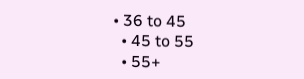• 36 to 45
  • 45 to 55
  • 55+